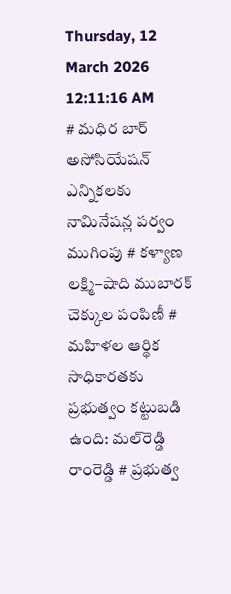Thursday, 12 March 2026 12:11:16 AM
# మధిర బార్ అసోసియేషన్ ఎన్నికలకు నామినేషన్ల పర్వం ముగింపు # కళ్యాణ లక్ష్మి–షాది ముబారక్ చెక్కుల పంపిణీ # మహిళల ఆర్థిక సాధికారతకు ప్రభుత్వం కట్టుబడి ఉంది: మల్‌రెడ్డి రాంరెడ్డి # ప్రభుత్వ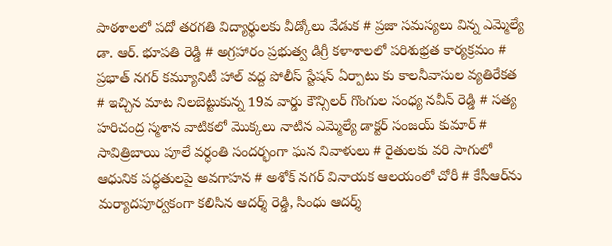పాఠశాలలో పదో తరగతి విద్యార్థులకు వీడ్కోలు వేడుక # ప్రజా సమస్యలు విన్న ఎమ్మెల్యే డా. ఆర్. భూపతి రెడ్డి # అగ్రహారం ప్రభుత్వ డిగ్రీ కళాశాలలో పరిశుభ్రత కార్యక్రమం # ప్రభాత్ నగర్ కమ్యూనిటీ హాల్ వద్ద పోలీస్ స్టేషన్ ఏర్పాటు కు కాలనీవాసుల వ్యతిరేకత # ఇచ్చిన మాట నిలబెట్టుకున్న 19వ వార్డు కౌన్సిలర్ గొంగుల సంధ్య నవీన్ రెడ్డి # సత్య హరిచంద్ర స్మశాన వాటికలో మొక్కలు నాటిన ఎమ్మెల్యే డాక్టర్ సంజయ్ కుమార్ # సావిత్రిబాయి పూలే వర్ధంతి సందర్భంగా ఘన నివాళులు # రైతులకు వరి సాగులో ఆధునిక పద్ధతులపై అవగాహన # అశోక్ నగర్ వినాయక ఆలయంలో చోరీ # కేసీఆర్‌ను మర్యాదపూర్వకంగా కలిసిన ఆదర్శ్ రెడ్డి, సింధు ఆదర్శ్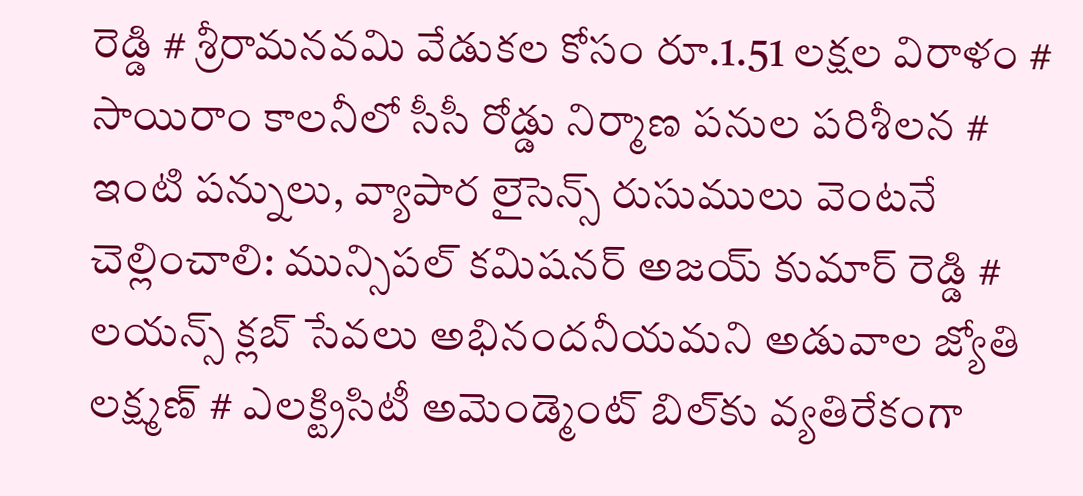రెడ్డి # శ్రీరామనవమి వేడుకల కోసం రూ.1.51 లక్షల విరాళం # సాయిరాం కాలనీలో సీసీ రోడ్డు నిర్మాణ పనుల పరిశీలన # ఇంటి పన్నులు, వ్యాపార లైసెన్స్ రుసుములు వెంటనే చెల్లించాలి: మున్సిపల్ కమిషనర్ అజయ్ కుమార్ రెడ్డి # లయన్స్ క్లబ్ సేవలు అభినందనీయమని అడువాల జ్యోతి లక్ష్మణ్ # ఎలక్ట్రిసిటీ అమెండ్మెంట్ బిల్‌కు వ్యతిరేకంగా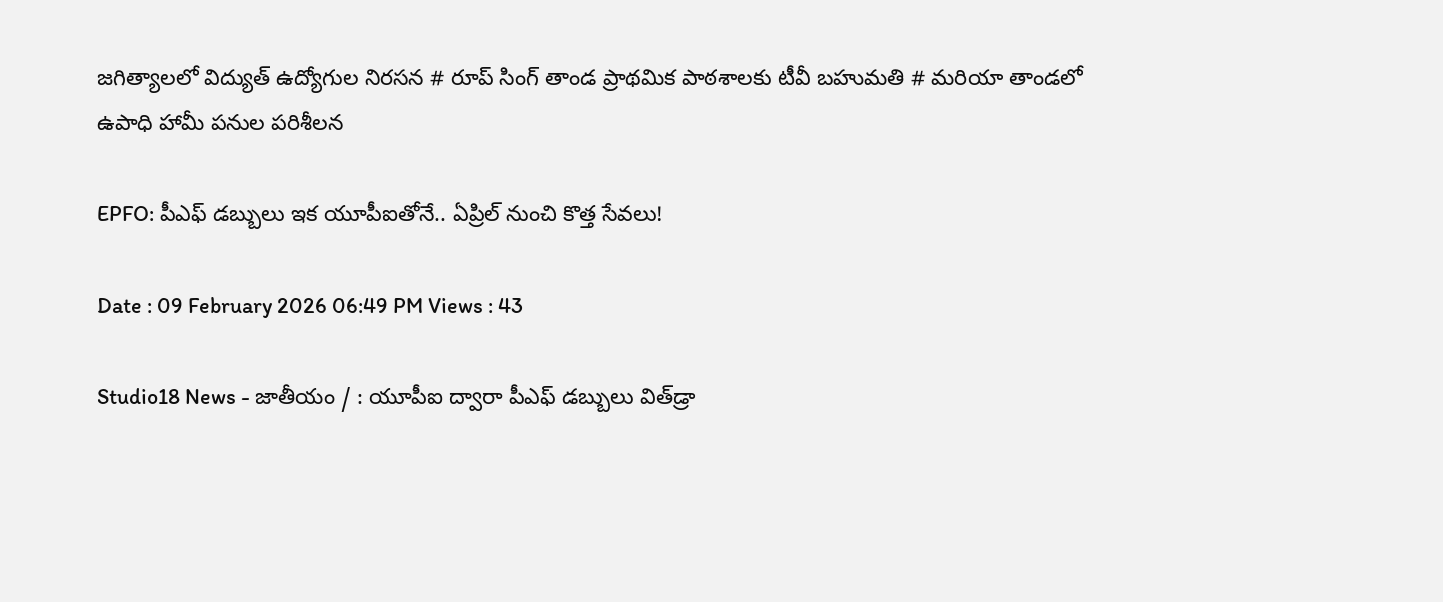జగిత్యాలలో విద్యుత్ ఉద్యోగుల నిరసన # రూప్ సింగ్ తాండ ప్రాథమిక పాఠశాలకు టీవీ బహుమతి # మరియా తాండలో ఉపాధి హామీ పనుల పరిశీలన

EPFO: పీఎఫ్ డబ్బులు ఇక యూపీఐతోనే.. ఏప్రిల్ నుంచి కొత్త సేవలు!

Date : 09 February 2026 06:49 PM Views : 43

Studio18 News - జాతీయం / : యూపీఐ ద్వారా పీఎఫ్ డబ్బులు విత్‌డ్రా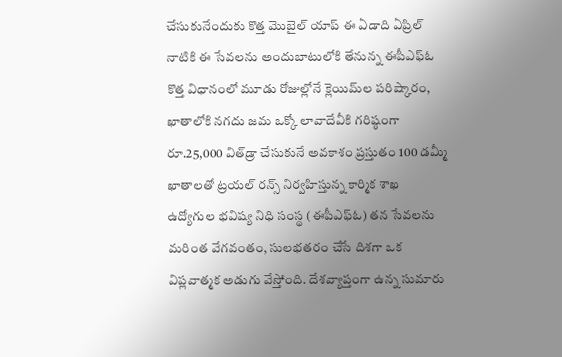చేసుకునేందుకు కొత్త మొబైల్ యాప్ ఈ ఏడాది ఏప్రిల్ నాటికి ఈ సేవలను అందుబాటులోకి తేనున్న ఈపీఎఫ్ఓ కొత్త విధానంలో మూడు రోజుల్లోనే క్లెయిమ్‌ల పరిష్కారం, ఖాతాలోకి నగదు జమ ఒక్కో లావాదేవీకి గరిష్ఠంగా రూ.25,000 విత్‌డ్రా చేసుకునే అవకాశం ప్రస్తుతం 100 డమ్మీ ఖాతాలతో ట్రయల్ రన్స్ నిర్వహిస్తున్న కార్మిక శాఖ ఉద్యోగుల భవిష్య నిధి సంస్థ (ఈపీఎఫ్ఓ) తన సేవలను మరింత వేగవంతం, సులభతరం చేసే దిశగా ఒక విప్లవాత్మక అడుగు వేస్తోంది. దేశవ్యాప్తంగా ఉన్న సుమారు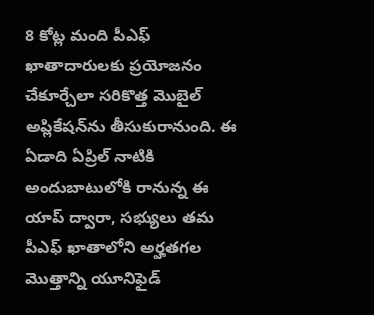8 కోట్ల మంది పీఎఫ్ ఖాతాదారులకు ప్రయోజనం చేకూర్చేలా సరికొత్త మొబైల్ అప్లికేషన్‌ను తీసుకురానుంది. ఈ ఏడాది ఏప్రిల్ నాటికి అందుబాటులోకి రానున్న ఈ యాప్ ద్వారా, సభ్యులు తమ పీఎఫ్ ఖాతాలోని అర్హతగల మొత్తాన్ని యూనిఫైడ్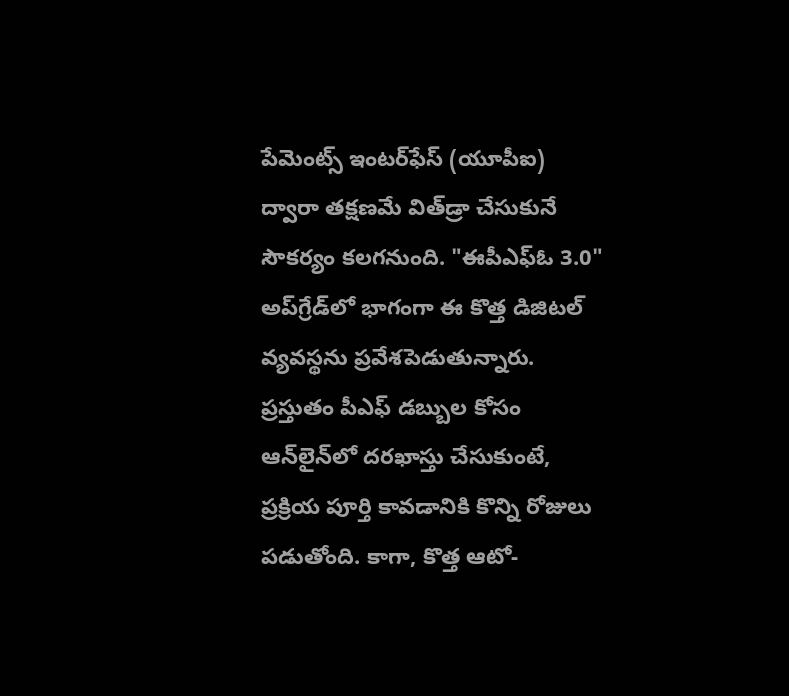పేమెంట్స్ ఇంటర్‌ఫేస్ (యూపీఐ) ద్వారా తక్షణమే విత్‌డ్రా చేసుకునే సౌకర్యం కలగనుంది. "ఈపీఎఫ్ఓ 3.0" అప్‌గ్రేడ్‌లో భాగంగా ఈ కొత్త డిజిటల్ వ్యవస్థను ప్రవేశపెడుతున్నారు. ప్రస్తుతం పీఎఫ్ డబ్బుల కోసం ఆన్‌లైన్‌లో దరఖాస్తు చేసుకుంటే, ప్రక్రియ పూర్తి కావడానికి కొన్ని రోజులు పడుతోంది. కాగా, కొత్త ఆటో-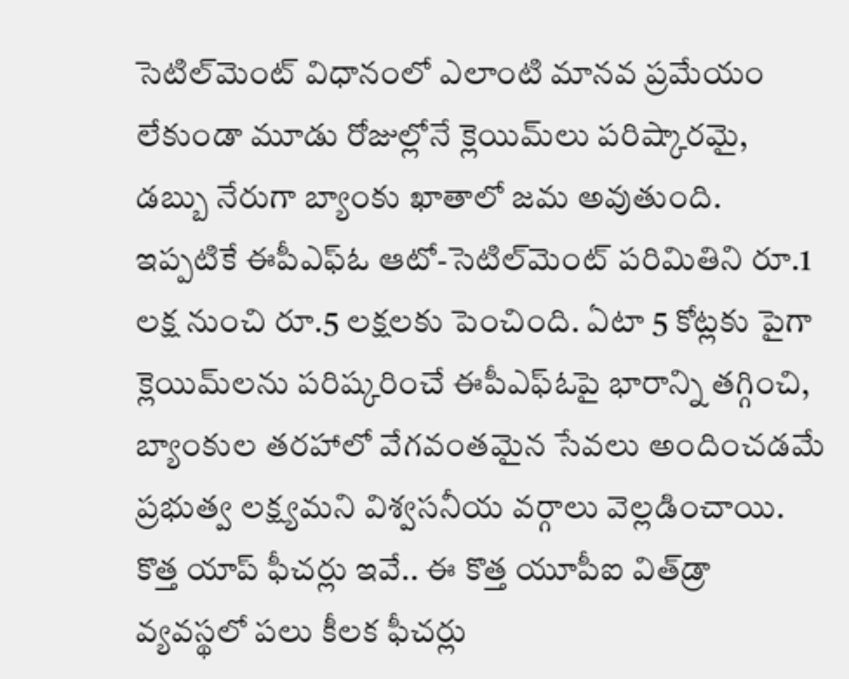సెటిల్‌మెంట్ విధానంలో ఎలాంటి మానవ ప్రమేయం లేకుండా మూడు రోజుల్లోనే క్లెయిమ్‌లు పరిష్కారమై, డబ్బు నేరుగా బ్యాంకు ఖాతాలో జమ అవుతుంది. ఇప్పటికే ఈపీఎఫ్ఓ ఆటో-సెటిల్‌మెంట్ పరిమితిని రూ.1 లక్ష నుంచి రూ.5 లక్షలకు పెంచింది. ఏటా 5 కోట్లకు పైగా క్లెయిమ్‌లను పరిష్కరించే ఈపీఎఫ్ఓపై భారాన్ని తగ్గించి, బ్యాంకుల తరహాలో వేగవంతమైన సేవలు అందించడమే ప్రభుత్వ లక్ష్యమని విశ్వసనీయ వర్గాలు వెల్లడించాయి. కొత్త యాప్ ఫీచర్లు ఇవే.. ఈ కొత్త యూపీఐ విత్‌డ్రా వ్యవస్థలో పలు కీలక ఫీచర్లు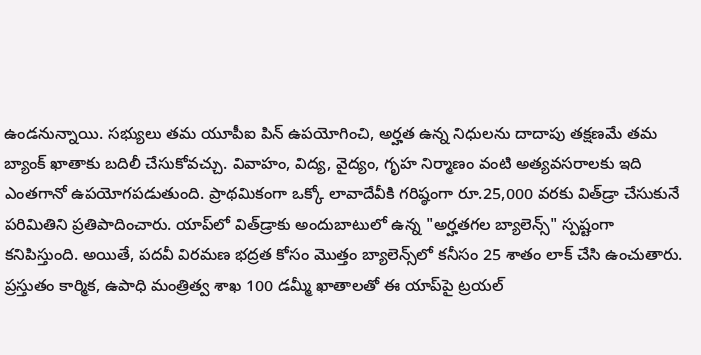ఉండనున్నాయి. సభ్యులు తమ యూపీఐ పిన్ ఉపయోగించి, అర్హత ఉన్న నిధులను దాదాపు తక్షణమే తమ బ్యాంక్ ఖాతాకు బదిలీ చేసుకోవచ్చు. వివాహం, విద్య, వైద్యం, గృహ నిర్మాణం వంటి అత్యవసరాలకు ఇది ఎంతగానో ఉపయోగపడుతుంది. ప్రాథమికంగా ఒక్కో లావాదేవీకి గరిష్ఠంగా రూ.25,000 వరకు విత్‌డ్రా చేసుకునే పరిమితిని ప్రతిపాదించారు. యాప్‌లో విత్‌డ్రాకు అందుబాటులో ఉన్న "అర్హతగల బ్యాలెన్స్" స్పష్టంగా కనిపిస్తుంది. అయితే, పదవీ విరమణ భద్రత కోసం మొత్తం బ్యాలెన్స్‌లో కనీసం 25 శాతం లాక్ చేసి ఉంచుతారు. ప్రస్తుతం కార్మిక, ఉపాధి మంత్రిత్వ శాఖ 100 డమ్మీ ఖాతాలతో ఈ యాప్‌పై ట్రయల్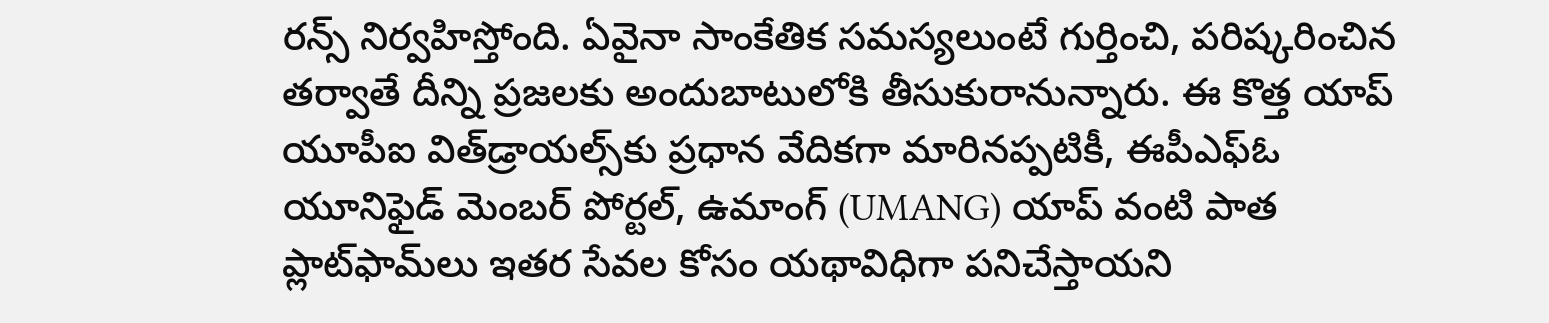రన్స్ నిర్వహిస్తోంది. ఏవైనా సాంకేతిక సమస్యలుంటే గుర్తించి, పరిష్కరించిన తర్వాతే దీన్ని ప్రజలకు అందుబాటులోకి తీసుకురానున్నారు. ఈ కొత్త యాప్ యూపీఐ విత్‌డ్రాయల్స్‌కు ప్రధాన వేదికగా మారినప్పటికీ, ఈపీఎఫ్ఓ యూనిఫైడ్ మెంబర్ పోర్టల్, ఉమాంగ్ (UMANG) యాప్ వంటి పాత ప్లాట్‌ఫామ్‌లు ఇతర సేవల కోసం యథావిధిగా పనిచేస్తాయని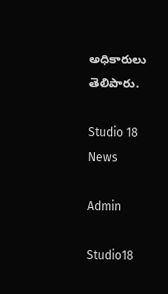అధికారులు తెలిపారు.

Studio 18 News

Admin

Studio18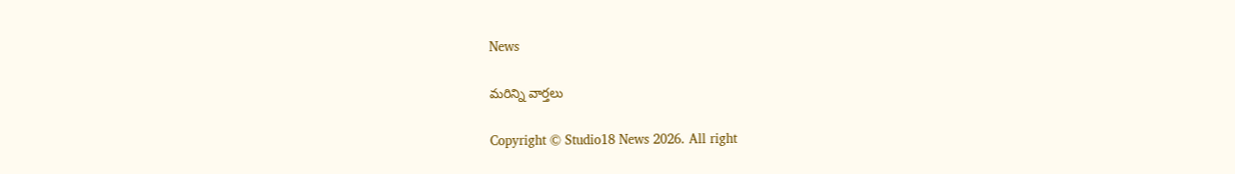News

మరిన్ని వార్తలు

Copyright © Studio18 News 2026. All right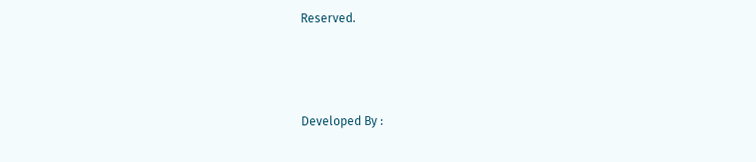Reserved.



Developed By :